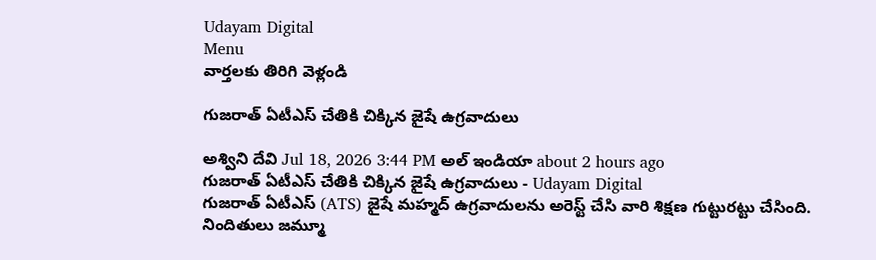Udayam Digital
Menu
వార్తలకు తిరిగి వెళ్లండి

గుజరాత్ ఏటీఎస్ చేతికి చిక్కిన జైషే ఉగ్రవాదులు

అశ్విని దేవి Jul 18, 2026 3:44 PM అల్ ఇండియా about 2 hours ago
గుజరాత్ ఏటీఎస్ చేతికి చిక్కిన జైషే ఉగ్రవాదులు - Udayam Digital
గుజరాత్ ఏటీఎస్ (ATS) జైషే మహ్మద్ ఉగ్రవాదులను అరెస్ట్ చేసి వారి శిక్షణ గుట్టురట్టు చేసింది. నిందితులు జమ్మూ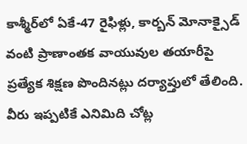కాశ్మీర్‌లో ఏకే-47 రైఫిళ్లు, కార్బన్ మోనాక్సైడ్ వంటి ప్రాణాంతక వాయువుల తయారీపై ప్రత్యేక శిక్షణ పొందినట్లు దర్యాప్తులో తేలింది. వీరు ఇప్పటికే ఎనిమిది చోట్ల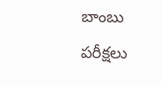బాంబు పరీక్షలు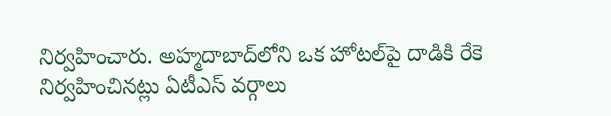నిర్వహించారు. అహ్మదాబాద్‌లోని ఒక హోటల్‌పై దాడికి రేకె నిర్వహించినట్లు ఏటీఎస్ వర్గాలు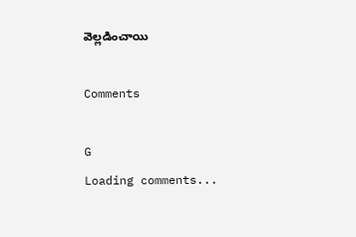వెల్లడించాయి

Comments

G
Loading comments...